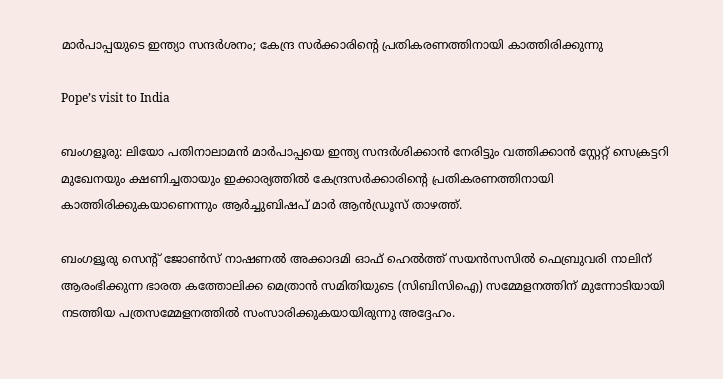മാര്‍പാപ്പയുടെ ഇന്ത്യാ സന്ദര്‍ശനം; കേന്ദ്ര സര്‍ക്കാരിന്റെ പ്രതികരണത്തിനായി കാത്തിരിക്കുന്നു

Pope’s visit to India

ബംഗളൂരു: ലിയോ പതിനാലാമന്‍ മാര്‍പാപ്പയെ ഇന്ത്യ സന്ദര്‍ശിക്കാന്‍ നേരിട്ടും വത്തിക്കാന്‍ സ്റ്റേറ്റ് സെക്രട്ടറി മുഖേനയും ക്ഷണിച്ചതായും ഇക്കാര്യത്തില്‍ കേന്ദ്രസര്‍ക്കാരിന്റെ പ്രതികരണത്തിനായി കാത്തിരിക്കുകയാണെന്നും ആര്‍ച്ചുബിഷപ് മാര്‍ ആന്‍ഡ്രൂസ് താഴത്ത്.

ബംഗളൂരു സെന്റ് ജോണ്‍സ് നാഷണല്‍ അക്കാദമി ഓഫ് ഹെല്‍ത്ത് സയന്‍സസില്‍ ഫെബ്രുവരി നാലിന് ആരംഭിക്കുന്ന ഭാരത കത്തോലിക്ക മെത്രാന്‍ സമിതിയുടെ (സിബിസിഐ) സമ്മേളനത്തിന് മുന്നോടിയായി നടത്തിയ പത്രസമ്മേളനത്തില്‍ സംസാരിക്കുകയായിരുന്നു അദ്ദേഹം.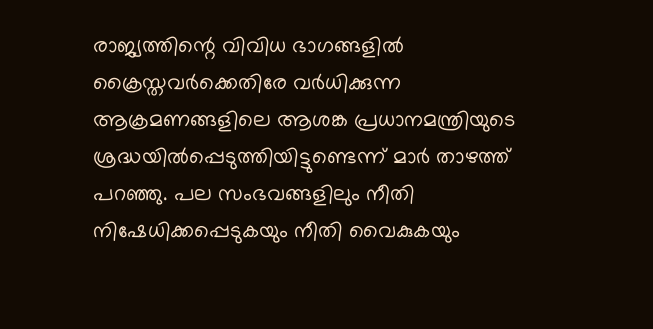രാജ്യത്തിന്റെ വിവിധ ഭാഗങ്ങളില്‍ ക്രൈസ്തവര്‍ക്കെതിരേ വര്‍ധിക്കുന്ന ആക്രമണങ്ങളിലെ ആശങ്ക പ്രധാനമന്ത്രിയുടെ ശ്രദ്ധയില്‍പ്പെടുത്തിയിട്ടുണ്ടെന്ന് മാര്‍ താഴത്ത് പറഞ്ഞു. പല സംഭവങ്ങളിലും നീതി നിഷേധിക്കപ്പെടുകയും നീതി വൈകുകയും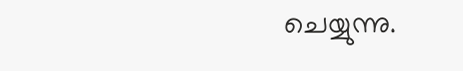ചെയ്യുന്നു.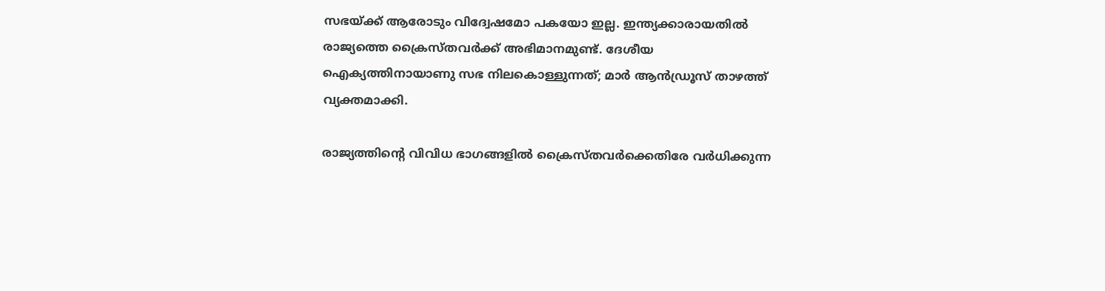സഭയ്ക്ക് ആരോടും വിദ്വേഷമോ പകയോ ഇല്ല. ഇന്ത്യക്കാരായതില്‍ രാജ്യത്തെ ക്രൈസ്തവര്‍ക്ക് അഭിമാനമുണ്ട്. ദേശീയ ഐക്യത്തിനായാണു സഭ നിലകൊള്ളുന്നത്; മാര്‍ ആന്‍ഡ്രൂസ് താഴത്ത് വ്യക്തമാക്കി.

രാജ്യത്തിന്റെ വിവിധ ഭാഗങ്ങളില്‍ ക്രൈസ്തവര്‍ക്കെതിരേ വര്‍ധിക്കുന്ന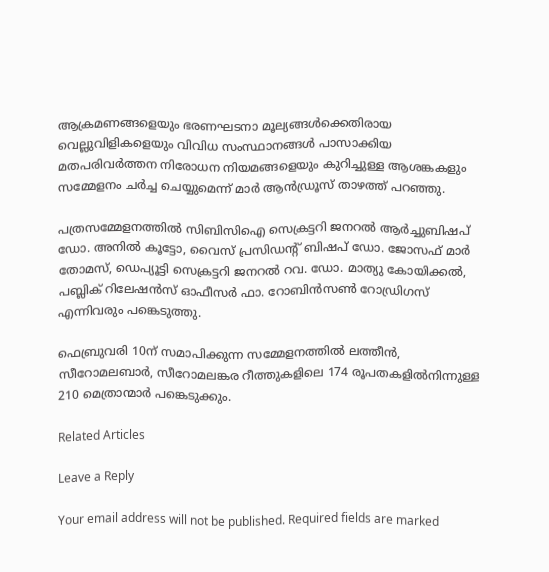ആക്രമണങ്ങളെയും ഭരണഘടനാ മൂല്യങ്ങള്‍ക്കെതിരായ വെല്ലുവിളികളെയും വിവിധ സംസ്ഥാനങ്ങള്‍ പാസാക്കിയ മതപരിവര്‍ത്തന നിരോധന നിയമങ്ങളെയും കുറിച്ചുള്ള ആശങ്കകളും സമ്മേളനം ചര്‍ച്ച ചെയ്യുമെന്ന് മാര്‍ ആന്‍ഡ്രൂസ് താഴത്ത് പറഞ്ഞു.

പത്രസമ്മേളനത്തില്‍ സിബിസിഐ സെക്രട്ടറി ജനറല്‍ ആര്‍ച്ചുബിഷപ് ഡോ. അനില്‍ കൂട്ടോ, വൈസ് പ്രസിഡന്റ് ബിഷപ് ഡോ. ജോസഫ് മാര്‍ തോമസ്, ഡെപ്യൂട്ടി സെക്രട്ടറി ജനറല്‍ റവ. ഡോ. മാത്യു കോയിക്കല്‍, പബ്ലിക് റിലേഷന്‍സ് ഓഫീസര്‍ ഫാ. റോബിന്‍സണ്‍ റോഡ്രിഗസ് എന്നിവരും പങ്കെടുത്തു.

ഫെബ്രുവരി 10ന് സമാപിക്കുന്ന സമ്മേളനത്തില്‍ ലത്തീന്‍, സീറോമലബാര്‍, സീറോമലങ്കര റീത്തുകളിലെ 174 രൂപതകളില്‍നിന്നുള്ള 210 മെത്രാന്മാര്‍ പങ്കെടുക്കും.

Related Articles

Leave a Reply

Your email address will not be published. Required fields are marked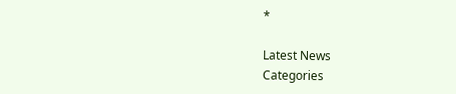*

Latest News
Categories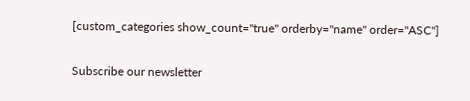[custom_categories show_count="true" orderby="name" order="ASC"]

Subscribe our newsletter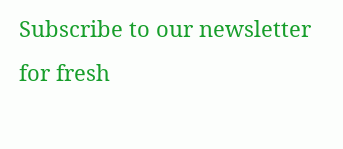Subscribe to our newsletter for fresh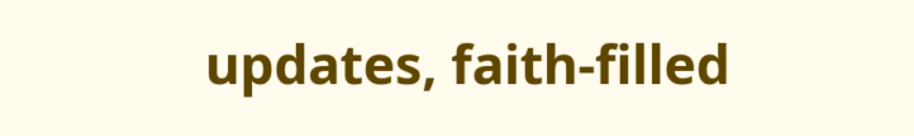updates, faith-filled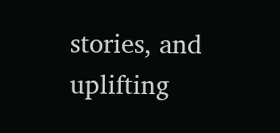stories, and uplifting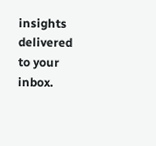insights delivered to your inbox.